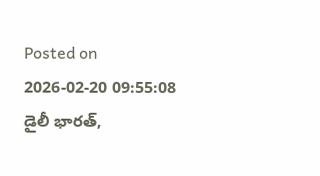Posted on 2026-02-20 09:55:08
డైలీ భారత్,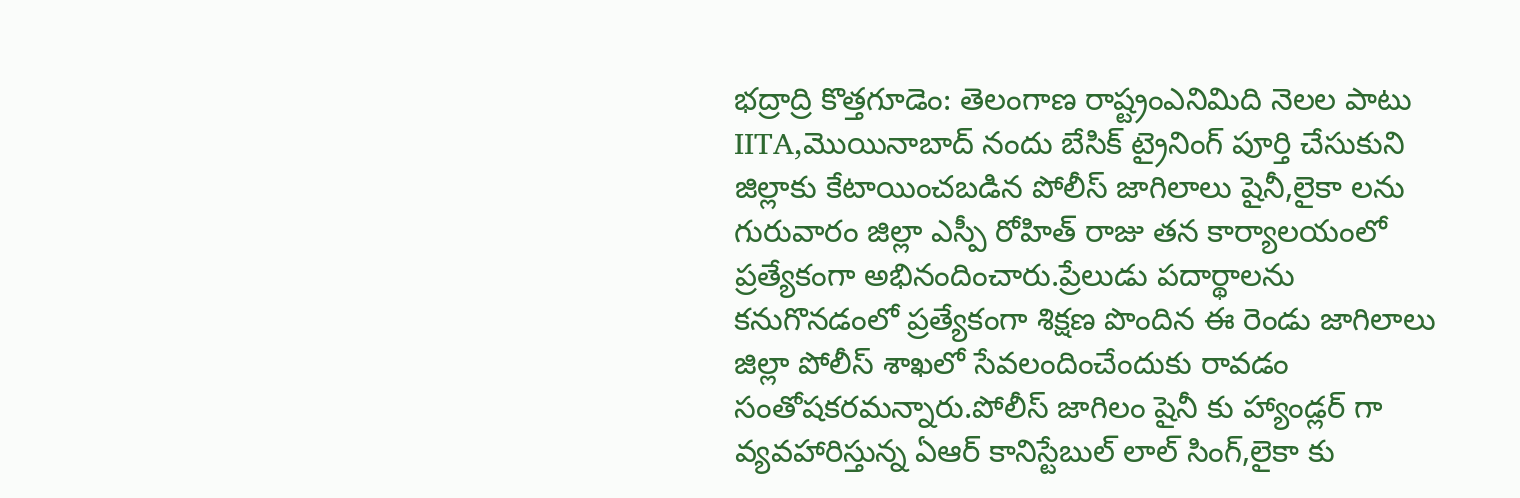భద్రాద్రి కొత్తగూడెం: తెలంగాణ రాష్ట్రంఎనిమిది నెలల పాటు IITA,మొయినాబాద్ నందు బేసిక్ ట్రైనింగ్ పూర్తి చేసుకుని జిల్లాకు కేటాయించబడిన పోలీస్ జాగిలాలు షైనీ,లైకా లను గురువారం జిల్లా ఎస్పీ రోహిత్ రాజు తన కార్యాలయంలో ప్రత్యేకంగా అభినందించారు.ప్రేలుడు పదార్థాలను కనుగొనడంలో ప్రత్యేకంగా శిక్షణ పొందిన ఈ రెండు జాగిలాలు జిల్లా పోలీస్ శాఖలో సేవలందించేందుకు రావడం సంతోషకరమన్నారు.పోలీస్ జాగిలం షైనీ కు హ్యాండ్లర్ గా వ్యవహారిస్తున్న ఏఆర్ కానిస్టేబుల్ లాల్ సింగ్,లైకా కు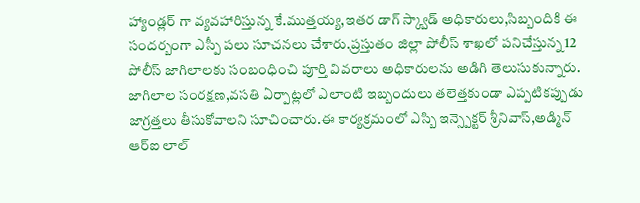హ్యాండ్లర్ గా వ్యవహారిస్తున్న కే.ముత్తయ్య,ఇతర డాగ్ స్క్వాడ్ అధికారులు,సిబ్బందికి ఈ సందర్బంగా ఎస్పీ పలు సూచనలు చేశారు.ప్రస్తుతం జిల్లా పోలీస్ శాఖలో పనిచేస్తున్న 12 పోలీస్ జాగిలాలకు సంబంధించి పూర్తి వివరాలు అధికారులను అడిగి తెలుసుకున్నారు. జాగిలాల సంరక్షణ,వసతి ఏర్పాట్లలో ఎలాంటి ఇబ్బందులు తలెత్తకుండా ఎప్పటికప్పుడు జాగ్రత్తలు తీసుకోవాలని సూచించారు.ఈ కార్యక్రమంలో ఎస్బి ఇన్స్పెక్టర్ శ్రీనివాస్,అడ్మిన్ ఆర్ఐ లాల్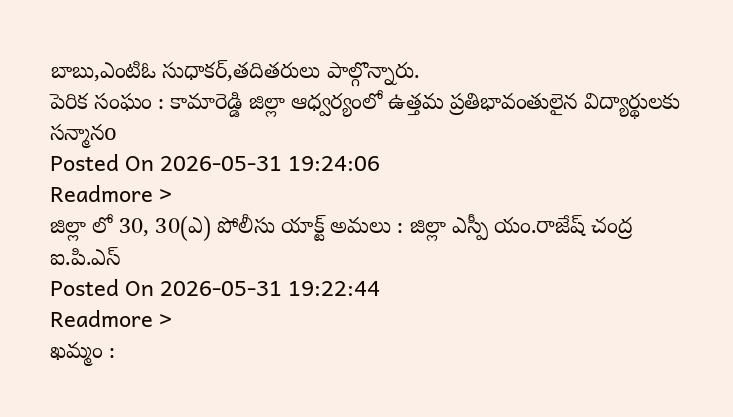బాబు,ఎంటిఓ సుధాకర్,తదితరులు పాల్గొన్నారు.
పెరిక సంఘం : కామారెడ్డి జిల్లా ఆధ్వర్యంలో ఉత్తమ ప్రతిభావంతులైన విద్యార్థులకు సన్మానo
Posted On 2026-05-31 19:24:06
Readmore >
జిల్లా లో 30, 30(ఎ) పోలీసు యాక్ట్ అమలు : జిల్లా ఎస్పీ యం.రాజేష్ చంద్ర ఐ.పి.ఎస్
Posted On 2026-05-31 19:22:44
Readmore >
ఖమ్మం :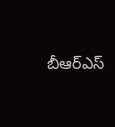బీఆర్ఎస్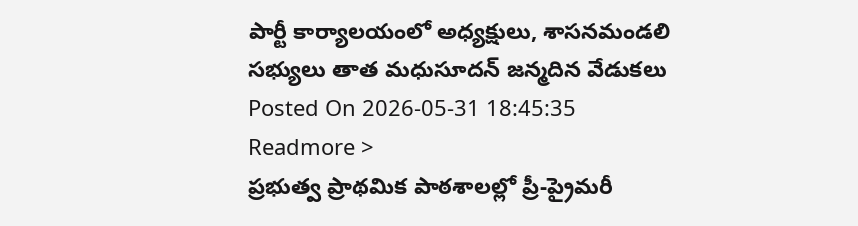పార్టీ కార్యాలయంలో అధ్యక్షులు, శాసనమండలి సభ్యులు తాత మధుసూదన్ జన్మదిన వేడుకలు
Posted On 2026-05-31 18:45:35
Readmore >
ప్రభుత్వ ప్రాథమిక పాఠశాలల్లో ప్రీ-ప్రైమరీ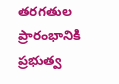తరగతుల ప్రారంభానికి ప్రభుత్వ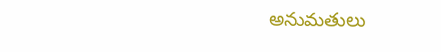అనుమతులు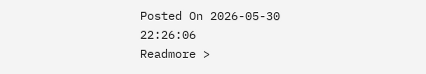Posted On 2026-05-30 22:26:06
Readmore >